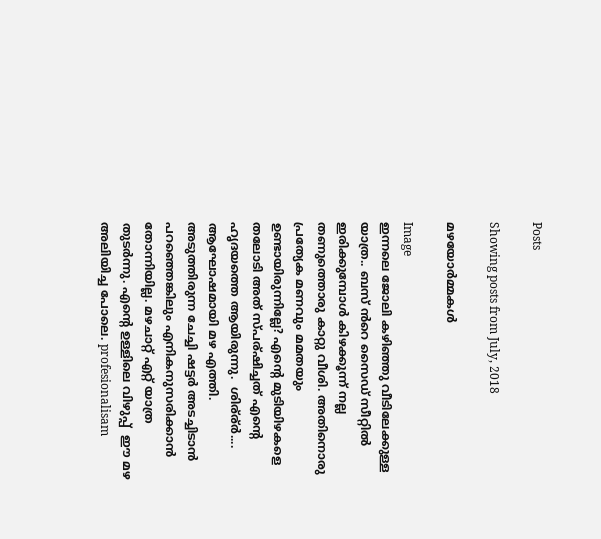Posts

Showing posts from July, 2018

മഴയോർമ്മകൾ

Image
ഇന്നലെ ജോലി കഴിഞ്ഞു വീടിലേക്കുള്ള യാത്ര.. ബസ്‌ ൻറെ സൈഡ് സീറ്റിൽ ഇരിക്കുമ്പോൾ കിഴക്കൂന്ന് നല്ല തണുത്തൊരു കാറ്റു വീശി. അതിനൊരു പ്രത്യേക മണവും മമതയും ഉണ്ടായിരുന്നില്ലേ? എന്റെ മുടിയിഴകളെ തലോടി അത് സ്പര്ഷിച്ചത് എന്റെ ഹൃദയത്തെ ആയിരുന്നു.  ശിര്ര്ർ.... ആഘോഷമായി മഴ എത്തി. അടുത്തിരുന്ന ചേച്ചി ഷട്ടർ അടച്ചിടാൻ പറഞ്ഞെങ്കിലും എനികനുസരിക്കാൻ തോന്നിയില്ല. മഴചാറ്റ് എറ്റ് യാത്ര തുടർന്നു. എന്റെ ഉള്ളിലെ വിഴുപ്പ്  ഈ മഴ അലിയിച്ച പോലെ. profesionalisam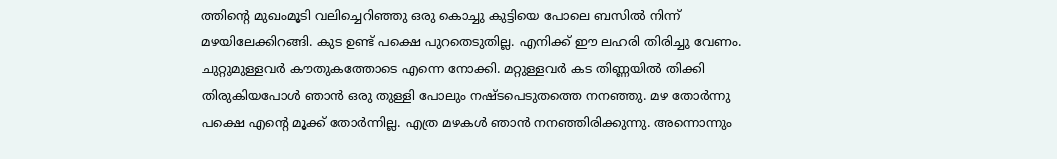ത്തിന്റെ മുഖംമൂടി വലിച്ചെറിഞ്ഞു ഒരു കൊച്ചു കുട്ടിയെ പോലെ ബസിൽ നിന്ന് മഴയിലേക്കിറങ്ങി. കുട ഉണ്ട് പക്ഷെ പുറതെടുതില്ല. എനിക്ക് ഈ ലഹരി തിരിച്ചു വേണം. ചുറ്റുമുള്ളവർ കൗതുകത്തോടെ എന്നെ നോക്കി. മറ്റുള്ളവർ കട തിണ്ണയിൽ തിക്കി തിരുകിയപോൾ ഞാൻ ഒരു തുള്ളി പോലും നഷ്ടപെടുതത്തെ നനഞ്ഞു. മഴ തോർന്നു പക്ഷെ എന്റെ മൂക്ക് തോർന്നില്ല. എത്ര മഴകൾ ഞാൻ നനഞ്ഞിരിക്കുന്നു. അന്നൊന്നും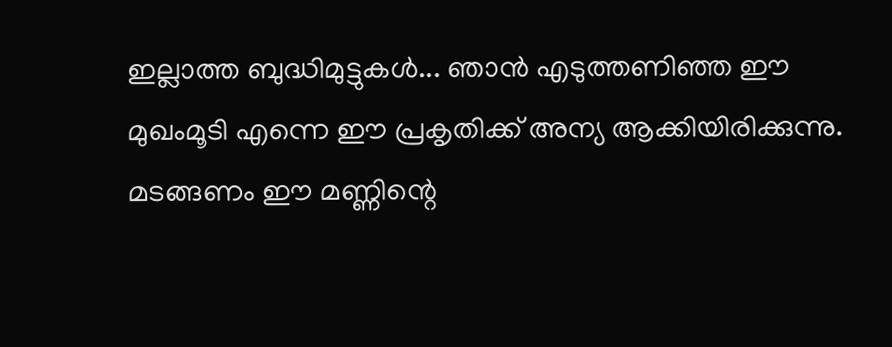ഇല്ലാത്ത ബുദ്ധിമുട്ടുകൾ... ഞാൻ എടുത്തണിഞ്ഞ ഈ മുഖംമൂടി എന്നെ ഈ പ്രകൃതിക്ക് അന്യ ആക്കിയിരിക്കുന്നു. മടങ്ങണം ഈ മണ്ണിന്റെ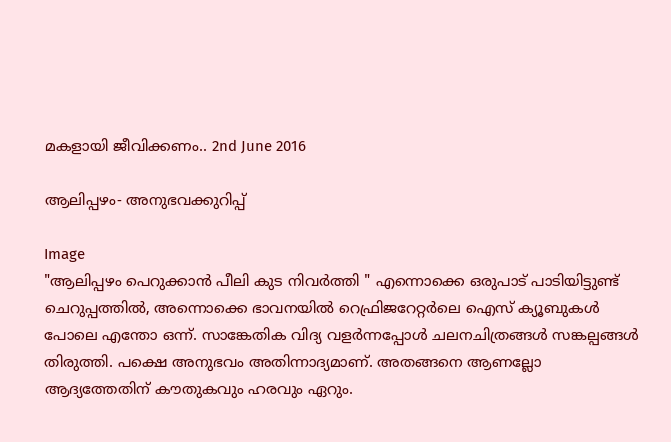മകളായി ജീവിക്കണം.. 2nd June 2016

ആലിപ്പഴം- അനുഭവക്കുറിപ്പ്

Image
"ആലിപ്പഴം പെറുക്കാൻ പീലി കുട നിവർത്തി " എന്നൊക്കെ ഒരുപാട് പാടിയിട്ടുണ്ട് ചെറുപ്പത്തിൽ, അന്നൊക്കെ ഭാവനയിൽ റെഫ്രിജറേറ്റർലെ ഐസ് ക്യൂബുകൾ പോലെ എന്തോ ഒന്ന്. സാങ്കേതിക വിദ്യ വളർന്നപ്പോൾ ചലനചിത്രങ്ങൾ സങ്കല്പങ്ങൾ തിരുത്തി. പക്ഷെ അനുഭവം അതിന്നാദ്യമാണ്. അതങ്ങനെ ആണല്ലോ ആദ്യത്തേതിന് കൗതുകവും ഹരവും ഏറും.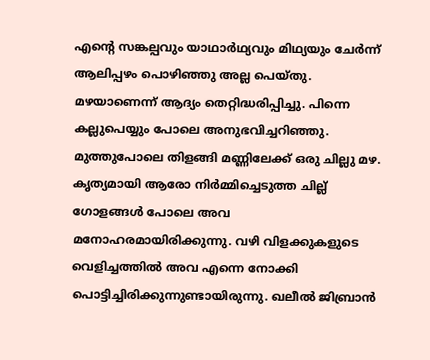എന്റെ സങ്കല്പവും യാഥാർഥ്യവും മിഥ്യയും ചേർന്ന് ആലിപ്പഴം പൊഴിഞ്ഞു അല്ല പെയ്തു. മഴയാണെന്ന് ആദ്യം തെറ്റിദ്ധരിപ്പിച്ചു. പിന്നെ കല്ലുപെയ്യും പോലെ അനുഭവിച്ചറിഞ്ഞു. മുത്തുപോലെ തിളങ്ങി മണ്ണിലേക്ക് ഒരു ചില്ലു മഴ. കൃത്യമായി ആരോ നിർമ്മിച്ചെടുത്ത ചില്ല് ഗോളങ്ങൾ പോലെ അവ മനോഹരമായിരിക്കുന്നു. വഴി വിളക്കുകളുടെ വെളിച്ചത്തിൽ അവ എന്നെ നോക്കി പൊട്ടിച്ചിരിക്കുന്നുണ്ടായിരുന്നു. ഖലീൽ ജിബ്രാൻ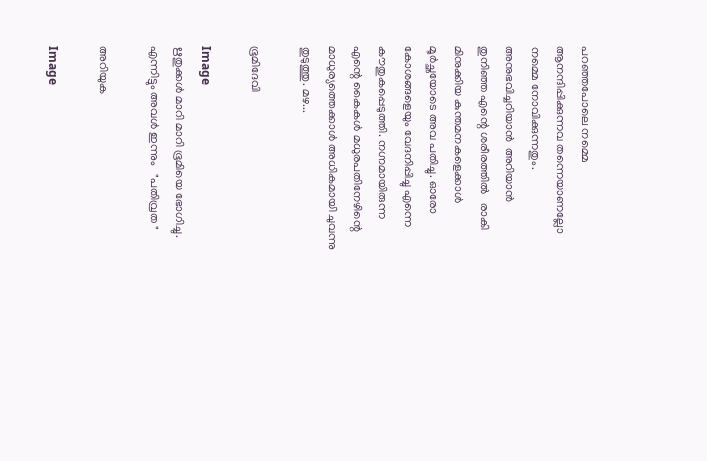പറഞ്ഞപോലെ നമ്മെ ആനന്ദിപ്പിക്കുന്നവ തന്നെയാണല്ലോ നമ്മെ നോവിക്കുന്നതും. അനുഭവിച്ചറിയാൻ  അറിയാൻ തുനിഞ്ഞ എന്റെ ശരീരത്തിൽ   രാകി മിനുക്കിയ കുന്തമനകളെക്കാൾ മൂർച്ഛയോടെ അവ പതിച്ചു. ഓരോ കോശങ്ങളെയും വേദനിപ്പിച്ചു എന്നെ കൗതുകപ്പെടുത്തി. നഗ്നമായിരുന്ന എന്റെ കൈകൾ മധുരപതിനേഴിന്റെ മാധുര്യത്തെക്കാൾ അധികമായി ചുവന്നു തുടുത്തു. മഴ...

ഭൂമിദേവി

Image
ഋതുക്കൾ മാറി മാറി ഭൂമിയെ ഭോഗിച്ചു. എന്നിട്ടും അവൾ ഇന്നും   "പതിവ്രത "

അറിയുക

Image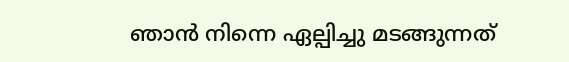ഞാൻ നിന്നെ ഏല്പിച്ചു മടങ്ങുന്നത്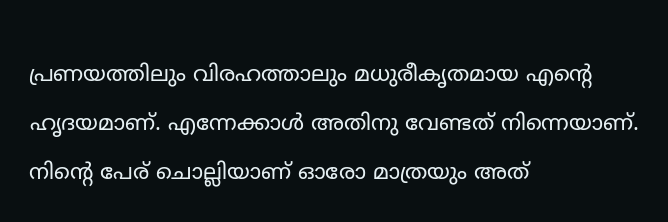പ്രണയത്തിലും വിരഹത്താലും മധുരീകൃതമായ എന്റെ ഹൃദയമാണ്. എന്നേക്കാൾ അതിനു വേണ്ടത് നിന്നെയാണ്.  നിന്റെ പേര് ചൊല്ലിയാണ് ഓരോ മാത്രയും അത്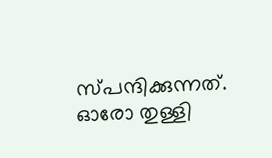സ്പന്ദിക്കുന്നത്.  ഓരോ തുള്ളി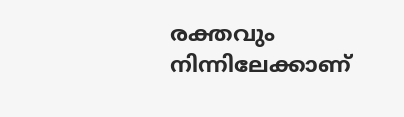രക്തവും നിന്നിലേക്കാണ്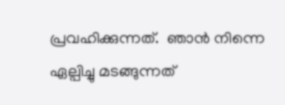പ്രവഹിക്കുന്നത്.  ഞാൻ നിന്നെ ഏല്പിച്ചു മടങ്ങുന്നത്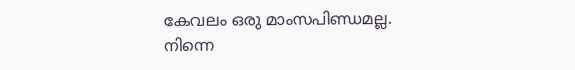കേവലം ഒരു മാംസപിണ്ഡമല്ല.  നിന്നെ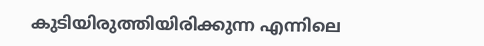കുടിയിരുത്തിയിരിക്കുന്ന എന്നിലെ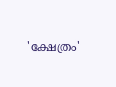'ക്ഷേത്രം'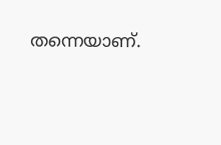തന്നെയാണ്.